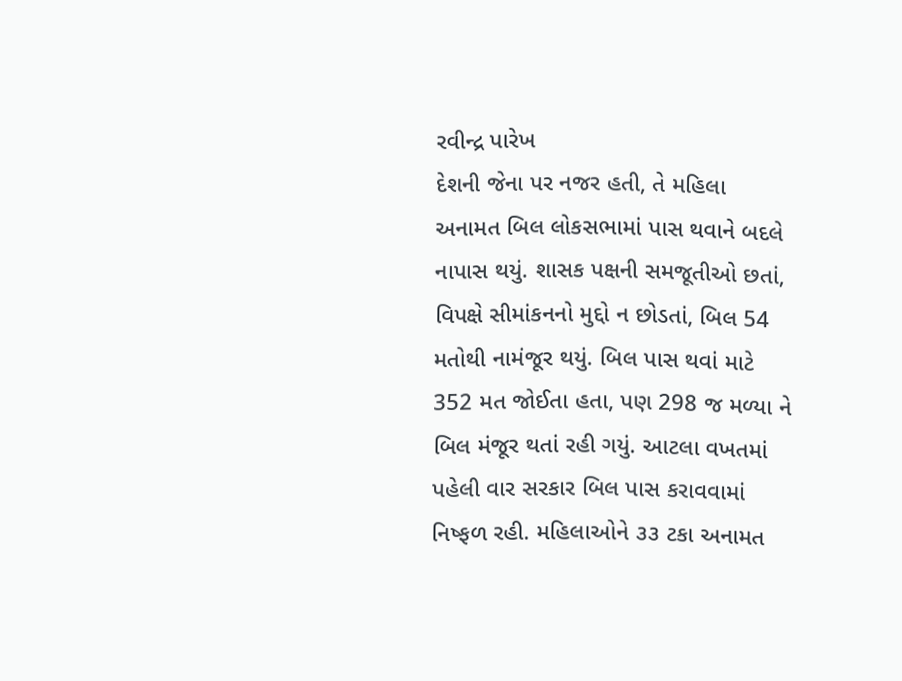રવીન્દ્ર પારેખ
દેશની જેના પર નજર હતી, તે મહિલા અનામત બિલ લોકસભામાં પાસ થવાને બદલે નાપાસ થયું. શાસક પક્ષની સમજૂતીઓ છતાં, વિપક્ષે સીમાંકનનો મુદ્દો ન છોડતાં, બિલ 54 મતોથી નામંજૂર થયું. બિલ પાસ થવાં માટે 352 મત જોઈતા હતા, પણ 298 જ મળ્યા ને બિલ મંજૂર થતાં રહી ગયું. આટલા વખતમાં પહેલી વાર સરકાર બિલ પાસ કરાવવામાં નિષ્ફળ રહી. મહિલાઓને ૩૩ ટકા અનામત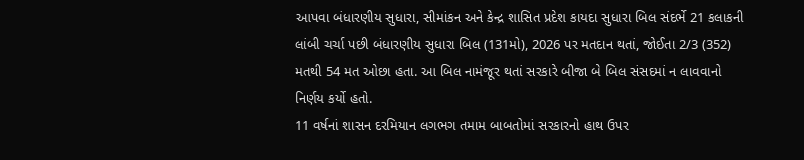આપવા બંધારણીય સુધારા, સીમાંકન અને કેન્દ્ર શાસિત પ્રદેશ કાયદા સુધારા બિલ સંદર્ભે 21 કલાકની લાંબી ચર્ચા પછી બંધારણીય સુધારા બિલ (131મો), 2026 પર મતદાન થતાં, જોઈતા 2/3 (352) મતથી 54 મત ઓછા હતા. આ બિલ નામંજૂર થતાં સરકારે બીજા બે બિલ સંસદમાં ન લાવવાનો નિર્ણય કર્યો હતો.
11 વર્ષનાં શાસન દરમિયાન લગભગ તમામ બાબતોમાં સરકારનો હાથ ઉપર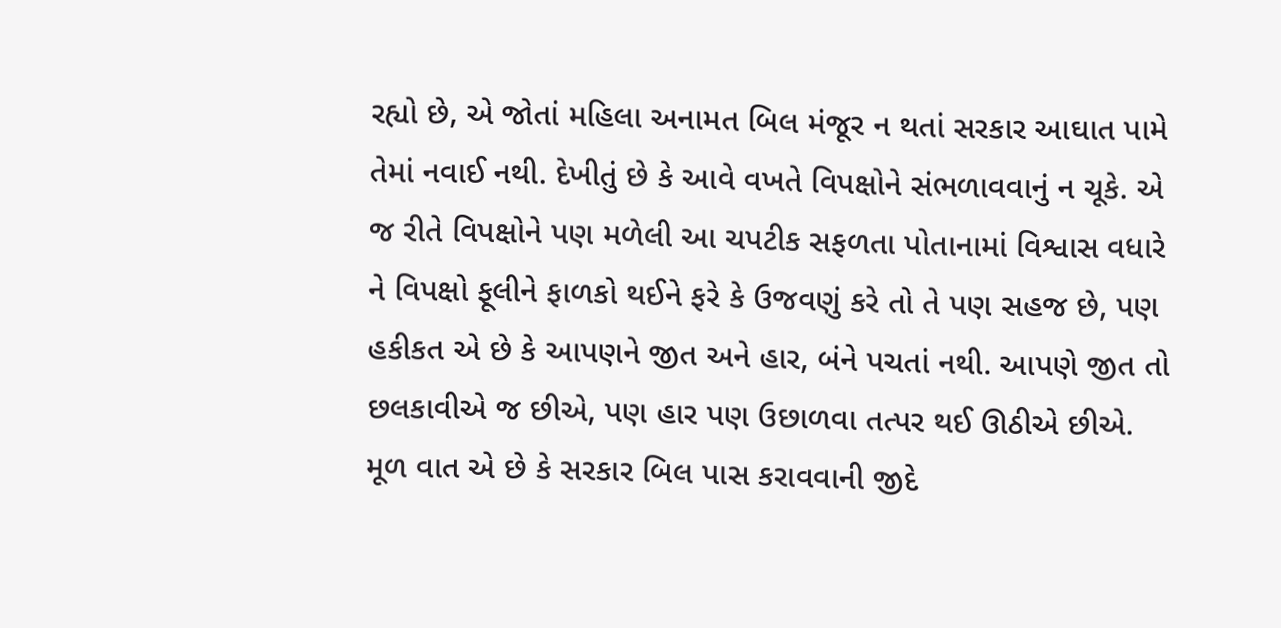રહ્યો છે, એ જોતાં મહિલા અનામત બિલ મંજૂર ન થતાં સરકાર આઘાત પામે તેમાં નવાઈ નથી. દેખીતું છે કે આવે વખતે વિપક્ષોને સંભળાવવાનું ન ચૂકે. એ જ રીતે વિપક્ષોને પણ મળેલી આ ચપટીક સફળતા પોતાનામાં વિશ્વાસ વધારે ને વિપક્ષો ફૂલીને ફાળકો થઈને ફરે કે ઉજવણું કરે તો તે પણ સહજ છે, પણ હકીકત એ છે કે આપણને જીત અને હાર, બંને પચતાં નથી. આપણે જીત તો છલકાવીએ જ છીએ, પણ હાર પણ ઉછાળવા તત્પર થઈ ઊઠીએ છીએ. મૂળ વાત એ છે કે સરકાર બિલ પાસ કરાવવાની જીદે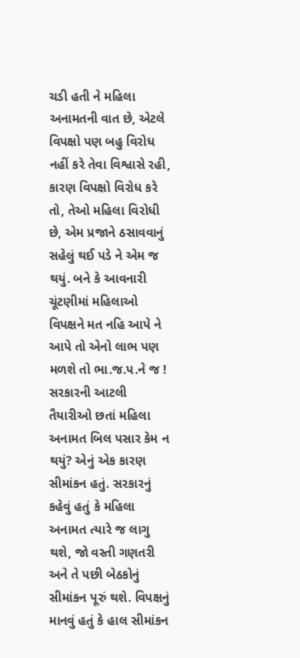ચડી હતી ને મહિલા અનામતની વાત છે, એટલે વિપક્ષો પણ બહુ વિરોધ નહીં કરે તેવા વિશ્વાસે રહી, કારણ વિપક્ષો વિરોધ કરે તો, તેઓ મહિલા વિરોધી છે, એમ પ્રજાને ઠસાવવાનું સહેલું થઈ પડે ને એમ જ થયું. બને કે આવનારી ચૂંટણીમાં મહિલાઓ વિપક્ષને મત નહિ આપે ને આપે તો એનો લાભ પણ મળશે તો ભા.જ.પ.ને જ !
સરકારની આટલી તૈયારીઓ છતાં મહિલા અનામત બિલ પસાર કેમ ન થયું? એનું એક કારણ સીમાંકન હતું. સરકારનું કહેવું હતું કે મહિલા અનામત ત્યારે જ લાગુ થશે, જો વસ્તી ગણતરી અને તે પછી બેઠકોનું સીમાંકન પૂરું થશે. વિપક્ષનું માનવું હતું કે હાલ સીમાંકન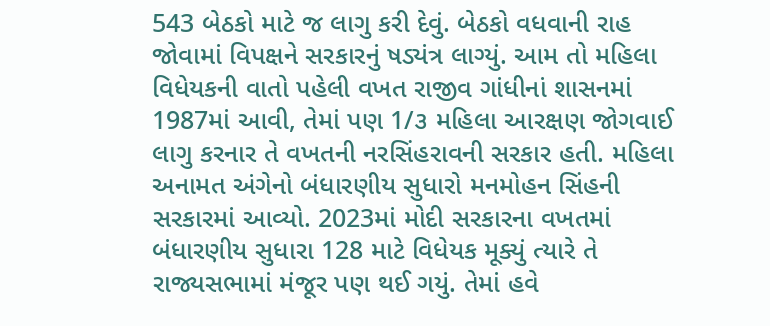543 બેઠકો માટે જ લાગુ કરી દેવું. બેઠકો વધવાની રાહ જોવામાં વિપક્ષને સરકારનું ષડ્યંત્ર લાગ્યું. આમ તો મહિલા વિધેયકની વાતો પહેલી વખત રાજીવ ગાંધીનાં શાસનમાં 1987માં આવી, તેમાં પણ 1/૩ મહિલા આરક્ષણ જોગવાઈ લાગુ કરનાર તે વખતની નરસિંહરાવની સરકાર હતી. મહિલા અનામત અંગેનો બંધારણીય સુધારો મનમોહન સિંહની સરકારમાં આવ્યો. 2023માં મોદી સરકારના વખતમાં બંધારણીય સુધારા 128 માટે વિધેયક મૂક્યું ત્યારે તે રાજ્યસભામાં મંજૂર પણ થઈ ગયું. તેમાં હવે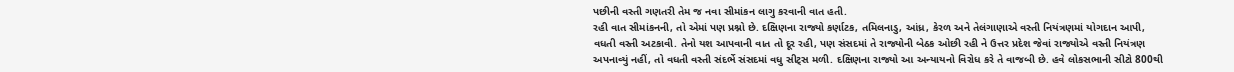પછીની વસ્તી ગણતરી તેમ જ નવા સીમાંકન લાગુ કરવાની વાત હતી.
રહી વાત સીમાંકનની, તો એમાં પણ પ્રશ્નો છે. દક્ષિણના રાજ્યો કર્ણાટક, તમિલનાડુ, આંધ્ર, કેરળ અને તેલંગાણાએ વસ્તી નિયંત્રણમાં યોગદાન આપી, વધતી વસ્તી અટકાવી. તેનો યશ આપવાની વાત તો દૂર રહી, પણ સંસદમાં તે રાજ્યોની બેઠક ઓછી રહી ને ઉત્તર પ્રદેશ જેવાં રાજ્યોએ વસ્તી નિયંત્રણ અપનાવ્યું નહીં, તો વધતી વસ્તી સંદર્ભે સંસદમાં વધુ સીટ્સ મળી. દક્ષિણના રાજ્યો આ અન્યાયનો વિરોધ કરે તે વાજબી છે. હવે લોકસભાની સીટો 800થી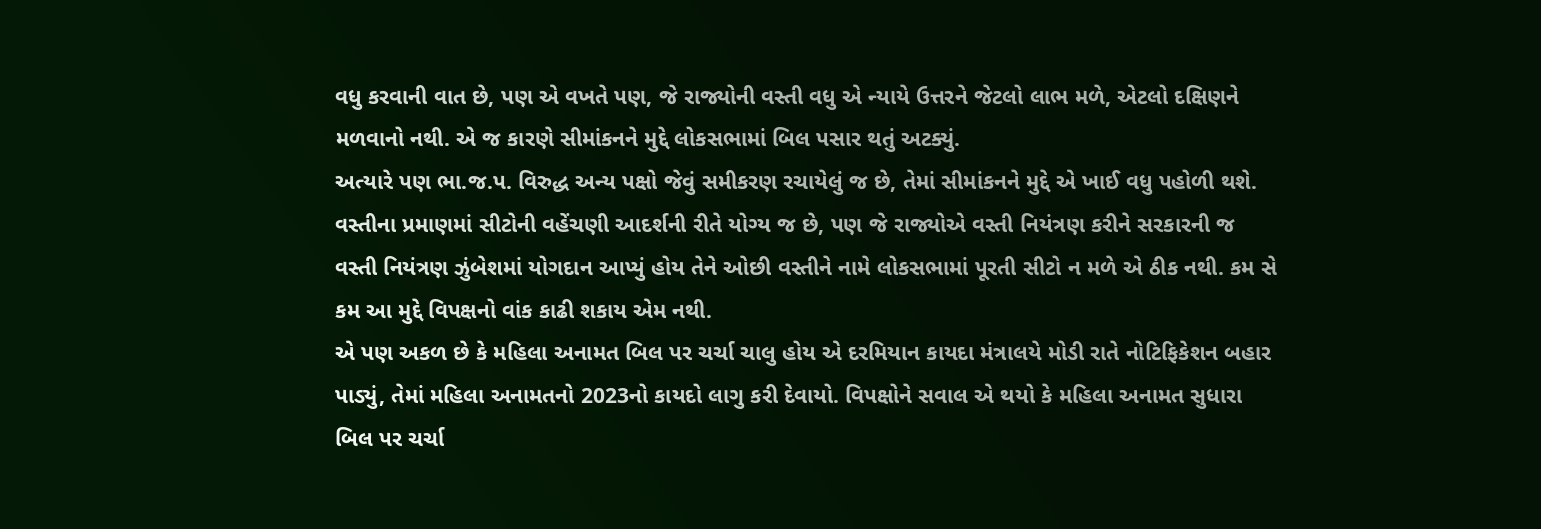વધુ કરવાની વાત છે, પણ એ વખતે પણ, જે રાજ્યોની વસ્તી વધુ એ ન્યાયે ઉત્તરને જેટલો લાભ મળે, એટલો દક્ષિણને મળવાનો નથી. એ જ કારણે સીમાંકનને મુદ્દે લોકસભામાં બિલ પસાર થતું અટક્યું.
અત્યારે પણ ભા.જ.પ. વિરુદ્ધ અન્ય પક્ષો જેવું સમીકરણ રચાયેલું જ છે, તેમાં સીમાંકનને મુદ્દે એ ખાઈ વધુ પહોળી થશે. વસ્તીના પ્રમાણમાં સીટોની વહેંચણી આદર્શની રીતે યોગ્ય જ છે, પણ જે રાજ્યોએ વસ્તી નિયંત્રણ કરીને સરકારની જ વસ્તી નિયંત્રણ ઝુંબેશમાં યોગદાન આપ્યું હોય તેને ઓછી વસ્તીને નામે લોકસભામાં પૂરતી સીટો ન મળે એ ઠીક નથી. કમ સે કમ આ મુદ્દે વિપક્ષનો વાંક કાઢી શકાય એમ નથી.
એ પણ અકળ છે કે મહિલા અનામત બિલ પર ચર્ચા ચાલુ હોય એ દરમિયાન કાયદા મંત્રાલયે મોડી રાતે નોટિફિકેશન બહાર પાડ્યું, તેમાં મહિલા અનામતનો 2023નો કાયદો લાગુ કરી દેવાયો. વિપક્ષોને સવાલ એ થયો કે મહિલા અનામત સુધારા બિલ પર ચર્ચા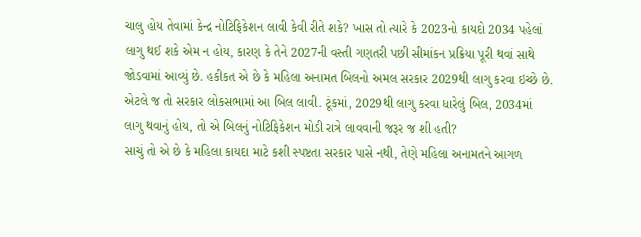ચાલુ હોય તેવામાં કેન્દ્ર નોટિફિકેશન લાવી કેવી રીતે શકે? ખાસ તો ત્યારે કે 2023નો કાયદો 2034 પહેલાં લાગુ થઈ શકે એમ ન હોય, કારણ કે તેને 2027ની વસ્તી ગણતરી પછી સીમાંકન પ્રક્રિયા પૂરી થવાં સાથે જોડવામાં આવ્યું છે. હકીકત એ છે કે મહિલા અનામત બિલનો અમલ સરકાર 2029થી લાગુ કરવા ઇચ્છે છે. એટલે જ તો સરકાર લોકસભામાં આ બિલ લાવી. ટૂંકમાં, 2029થી લાગુ કરવા ધારેલું બિલ, 2034માં લાગુ થવાનું હોય, તો એ બિલનું નોટિફિકેશન મોડી રાત્રે લાવવાની જરૂર જ શી હતી?
સાચું તો એ છે કે મહિલા કાયદા માટે કશી સ્પષ્ટતા સરકાર પાસે નથી, તેણે મહિલા અનામતને આગળ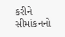કરીને સીમાંકનનો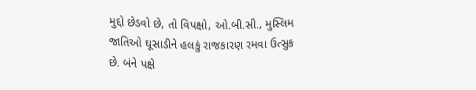મુદ્દો છેડવો છે, તો વિપક્ષો, ઓ.બી.સી., મુસ્લિમ જાતિઓ ઘૂસાડીને હલકું રાજકારણ રમવા ઉત્સુક છે. બંને પક્ષે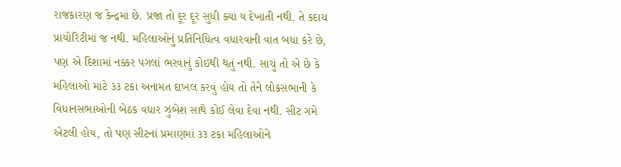રાજકારણ જ કેન્દ્રમાં છે. પ્રજા તો દૂર દૂર સુધી ક્યાં ય દેખાતી નથી. તે કદાચ પ્રાયોરિટીમાં જ નથી. મહિલાઓનું પ્રતિનિધિત્વ વધારવાની વાત બધા કરે છે, પણ એ દિશામાં નક્કર પગલાં ભરવાનું કોઇથી થતું નથી. સાચું તો એ છે કે મહિલાઓ માટે ૩૩ ટકા અનામત દાખલ કરવું હોય તો તેને લોકસભાની કે વિધાનસભાઓની બેઠક વધાર ઝુંબેશ સાથે કોઈ લેવા દેવા નથી. સીટ ગમે એટલી હોય, તો પણ સીટનાં પ્રમાણમાં ૩૩ ટકા મહિલાઓને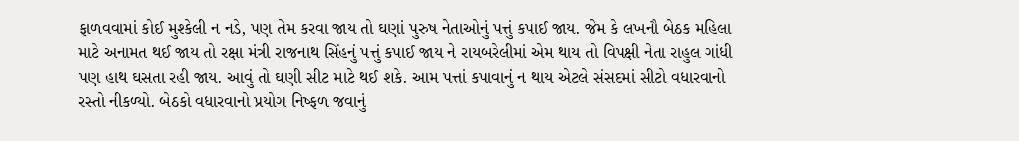ફાળવવામાં કોઈ મુશ્કેલી ન નડે, પણ તેમ કરવા જાય તો ઘણાં પુરુષ નેતાઓનું પત્તું કપાઈ જાય. જેમ કે લખનૌ બેઠક મહિલા માટે અનામત થઈ જાય તો રક્ષા મંત્રી રાજનાથ સિંહનું પત્તું કપાઈ જાય ને રાયબરેલીમાં એમ થાય તો વિપક્ષી નેતા રાહુલ ગાંધી પણ હાથ ઘસતા રહી જાય. આવું તો ઘણી સીટ માટે થઈ શકે. આમ પત્તાં કપાવાનું ન થાય એટલે સંસદમાં સીટો વધારવાનો રસ્તો નીકળ્યો. બેઠકો વધારવાનો પ્રયોગ નિષ્ફળ જવાનું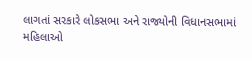લાગતાં સરકારે લોકસભા અને રાજ્યોની વિધાનસભામાં મહિલાઓ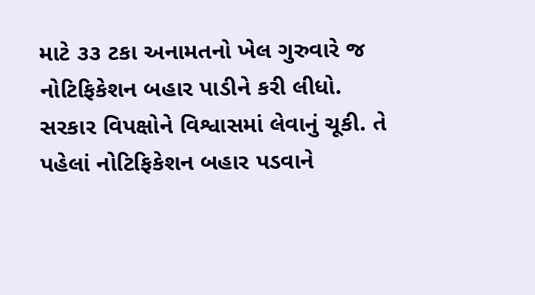માટે ૩૩ ટકા અનામતનો ખેલ ગુરુવારે જ નોટિફિકેશન બહાર પાડીને કરી લીધો.
સરકાર વિપક્ષોને વિશ્વાસમાં લેવાનું ચૂકી. તે પહેલાં નોટિફિકેશન બહાર પડવાને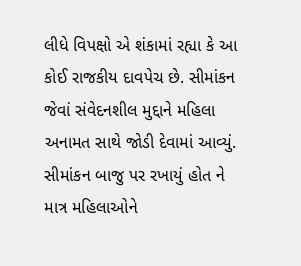લીધે વિપક્ષો એ શંકામાં રહ્યા કે આ કોઈ રાજકીય દાવપેચ છે. સીમાંકન જેવાં સંવેદનશીલ મુદ્દાને મહિલા અનામત સાથે જોડી દેવામાં આવ્યું. સીમાંકન બાજુ પર રખાયું હોત ને માત્ર મહિલાઓને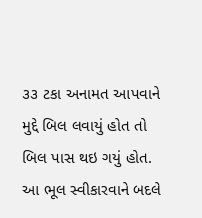૩૩ ટકા અનામત આપવાને મુદ્દે બિલ લવાયું હોત તો બિલ પાસ થઇ ગયું હોત. આ ભૂલ સ્વીકારવાને બદલે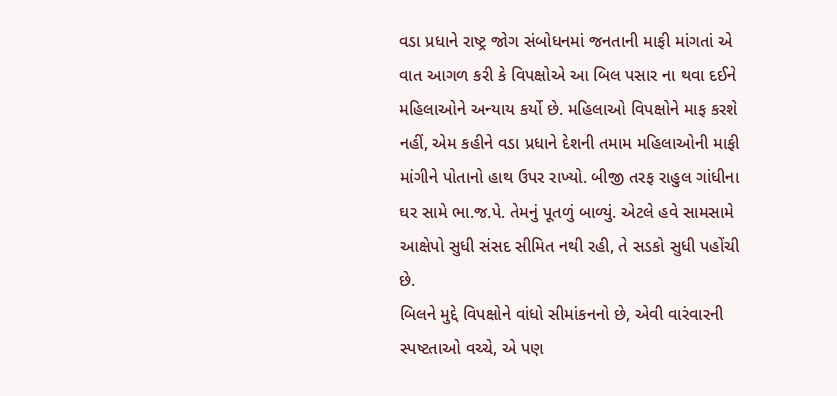વડા પ્રધાને રાષ્ટ્ર જોગ સંબોધનમાં જનતાની માફી માંગતાં એ વાત આગળ કરી કે વિપક્ષોએ આ બિલ પસાર ના થવા દઈને મહિલાઓને અન્યાય કર્યો છે. મહિલાઓ વિપક્ષોને માફ કરશે નહીં, એમ કહીને વડા પ્રધાને દેશની તમામ મહિલાઓની માફી માંગીને પોતાનો હાથ ઉપર રાખ્યો. બીજી તરફ રાહુલ ગાંધીના ઘર સામે ભા.જ.પે. તેમનું પૂતળું બાળ્યું. એટલે હવે સામસામે આક્ષેપો સુધી સંસદ સીમિત નથી રહી, તે સડકો સુધી પહોંચી છે.
બિલને મુદ્દે વિપક્ષોને વાંધો સીમાંકનનો છે, એવી વારંવારની સ્પષ્ટતાઓ વચ્ચે, એ પણ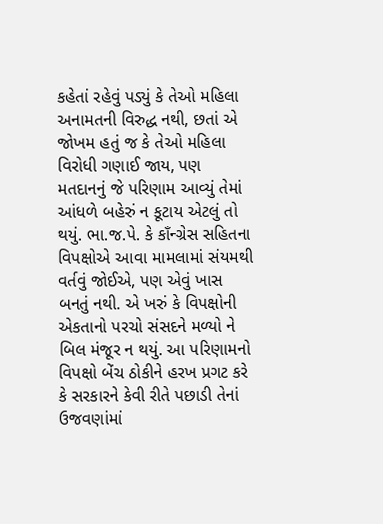કહેતાં રહેવું પડ્યું કે તેઓ મહિલા અનામતની વિરુદ્ધ નથી, છતાં એ જોખમ હતું જ કે તેઓ મહિલા વિરોધી ગણાઈ જાય, પણ મતદાનનું જે પરિણામ આવ્યું તેમાં આંધળે બહેરું ન કૂટાય એટલું તો થયું. ભા.જ.પે. કે કાઁન્ગ્રેસ સહિતના વિપક્ષોએ આવા મામલામાં સંયમથી વર્તવું જોઈએ, પણ એવું ખાસ બનતું નથી. એ ખરું કે વિપક્ષોની એકતાનો પરચો સંસદને મળ્યો ને બિલ મંજૂર ન થયું. આ પરિણામનો વિપક્ષો બેંચ ઠોકીને હરખ પ્રગટ કરે કે સરકારને કેવી રીતે પછાડી તેનાં ઉજવણાંમાં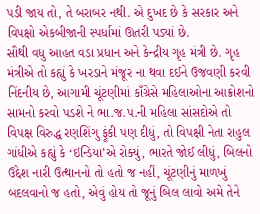પડી જાય તો, તે બરાબર નથી. એ દુખદ છે કે સરકાર અને વિપક્ષો એકબીજાની સ્પર્ધામાં ઊતરી પડ્યાં છે.
સૌથી વધુ આહત વડા પ્રધાન અને કેન્દ્રીય ગૃહ મંત્રી છે. ગૃહ મંત્રીએ તો કહ્યું કે ખરડાને મંજૂર ના થવા દઈને ઉજવણી કરવી નિંદનીય છે, આગામી ચૂંટણીમાં કાઁગ્રેસે મહિલાઓના આક્રોશનો સામનો કરવો પડશે ને ભા.જ.પ.ની મહિલા સાંસદોએ તો વિપક્ષ વિરુદ્ધ રણશિંગુ ફૂંકી પણ દીધું, તો વિપક્ષી નેતા રાહુલ ગાંધીએ કહ્યું કે ‘ઇન્ડિયા’એ રોક્યું, ભારતે જોઈ લીધું, બિલનો ઉદ્દેશ નારી ઉત્થાનનો તો હતો જ નહીં, ચૂંટણીનું માળખું બદલવાનો જ હતો, એવું હોય તો જૂનું બિલ લાવો અમે તેને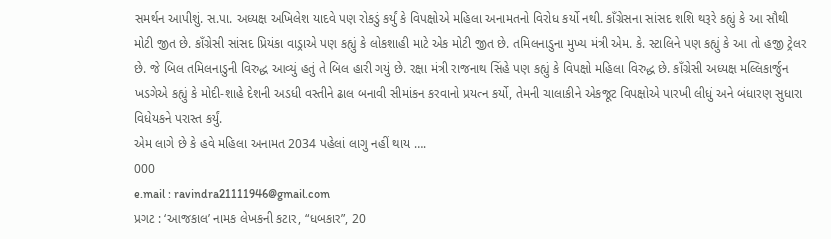સમર્થન આપીશું. સ.પા. અધ્યક્ષ અખિલેશ યાદવે પણ રોકડું કર્યું કે વિપક્ષોએ મહિલા અનામતનો વિરોધ કર્યો નથી. કાઁગ્રેસના સાંસદ શશિ થરૂરે કહ્યું કે આ સૌથી મોટી જીત છે. કાઁગ્રેસી સાંસદ પ્રિયંકા વાડ્રાએ પણ કહ્યું કે લોકશાહી માટે એક મોટી જીત છે. તમિલનાડુના મુખ્ય મંત્રી એમ. કે. સ્ટાલિને પણ કહ્યું કે આ તો હજી ટ્રેલર છે. જે બિલ તમિલનાડુની વિરુદ્ધ આવ્યું હતું તે બિલ હારી ગયું છે. રક્ષા મંત્રી રાજનાથ સિંહે પણ કહ્યું કે વિપક્ષો મહિલા વિરુદ્ધ છે. કાઁગ્રેસી અધ્યક્ષ મલ્લિકાર્જુન ખડગેએ કહ્યું કે મોદી-શાહે દેશની અડધી વસ્તીને ઢાલ બનાવી સીમાંકન કરવાનો પ્રયત્ન કર્યો, તેમની ચાલાકીને એકજૂટ વિપક્ષોએ પારખી લીધું અને બંધારણ સુધારા વિધેયકને પરાસ્ત કર્યું.
એમ લાગે છે કે હવે મહિલા અનામત 2034 પહેલાં લાગુ નહીં થાય ….
000
e.mail : ravindra21111946@gmail.com
પ્રગટ : ‘આજકાલ’ નામક લેખકની કટાર, “ધબકાર”, 20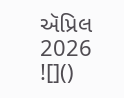ઍપ્રિલ 2026
![]()